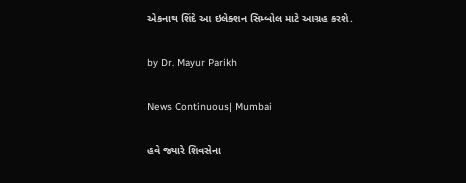એકનાથ શિંદે આ ઇલેક્શન સિમ્બોલ માટે આગ્રહ કરશે.

by Dr. Mayur Parikh

News Continuous| Mumbai

હવે જ્યારે શિવસેના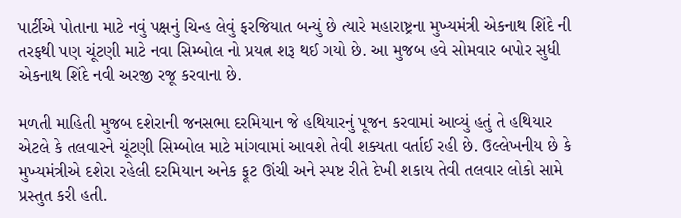પાર્ટીએ પોતાના માટે નવું પક્ષનું ચિન્હ લેવું ફરજિયાત બન્યું છે ત્યારે મહારાષ્ટ્રના મુખ્યમંત્રી એકનાથ શિંદે ની તરફથી પણ ચૂંટણી માટે નવા સિમ્બોલ નો પ્રયત્ન શરૂ થઈ ગયો છે. આ મુજબ હવે સોમવાર બપોર સુધી એકનાથ શિંદે નવી અરજી રજૂ કરવાના છે.

મળતી માહિતી મુજબ દશેરાની જનસભા દરમિયાન જે હથિયારનું પૂજન કરવામાં આવ્યું હતું તે હથિયાર એટલે કે તલવારને ચૂંટણી સિમ્બોલ માટે માંગવામાં આવશે તેવી શક્યતા વર્તાઈ રહી છે. ઉલ્લેખનીય છે કે મુખ્યમંત્રીએ દશેરા રહેલી દરમિયાન અનેક ફૂટ ઊંચી અને સ્પષ્ટ રીતે દેખી શકાય તેવી તલવાર લોકો સામે પ્રસ્તુત કરી હતી.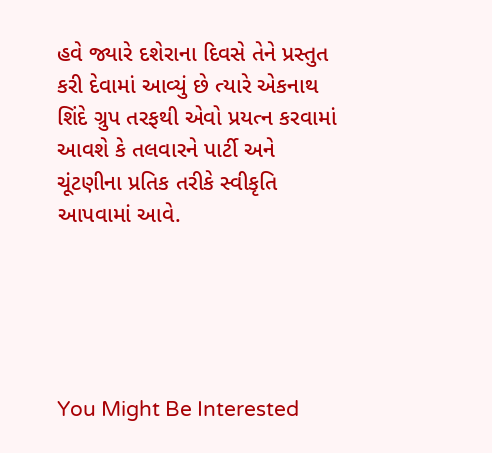હવે જ્યારે દશેરાના દિવસે તેને પ્રસ્તુત કરી દેવામાં આવ્યું છે ત્યારે એકનાથ શિંદે ગ્રુપ તરફથી એવો પ્રયત્ન કરવામાં આવશે કે તલવારને પાર્ટી અને ચૂંટણીના પ્રતિક તરીકે સ્વીકૃતિ આપવામાં આવે.





You Might Be Interested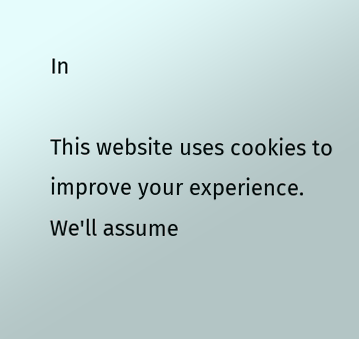In

This website uses cookies to improve your experience. We'll assume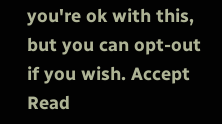you're ok with this, but you can opt-out if you wish. Accept Read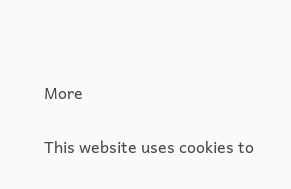More

This website uses cookies to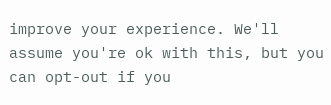improve your experience. We'll assume you're ok with this, but you can opt-out if you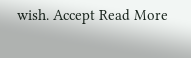wish. Accept Read More